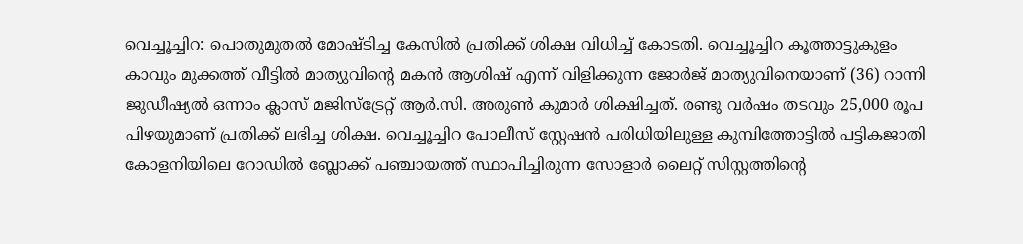വെച്ചൂച്ചിറ: പൊതുമുതൽ മോഷ്ടിച്ച കേസിൽ പ്രതിക്ക് ശിക്ഷ വിധിച്ച് കോടതി. വെച്ചൂച്ചിറ കൂത്താട്ടുകുളം കാവും മുക്കത്ത് വീട്ടിൽ മാത്യുവിന്റെ മകൻ ആശിഷ് എന്ന് വിളിക്കുന്ന ജോർജ് മാത്യുവിനെയാണ് (36) റാന്നി ജുഡീഷ്യൽ ഒന്നാം ക്ലാസ് മജിസ്ട്രേറ്റ് ആർ.സി. അരുൺ കുമാർ ശിക്ഷിച്ചത്. രണ്ടു വർഷം തടവും 25,000 രൂപ പിഴയുമാണ് പ്രതിക്ക് ലഭിച്ച ശിക്ഷ. വെച്ചൂച്ചിറ പോലീസ് സ്റ്റേഷൻ പരിധിയിലുള്ള കുമ്പിത്തോട്ടിൽ പട്ടികജാതി കോളനിയിലെ റോഡിൽ ബ്ലോക്ക് പഞ്ചായത്ത് സ്ഥാപിച്ചിരുന്ന സോളാർ ലൈറ്റ് സിസ്റ്റത്തിന്റെ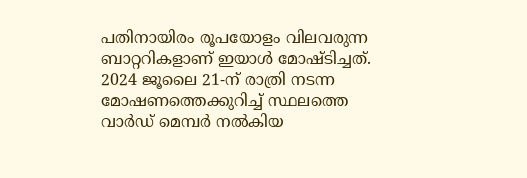പതിനായിരം രൂപയോളം വിലവരുന്ന ബാറ്ററികളാണ് ഇയാൾ മോഷ്ടിച്ചത്. 2024 ജൂലൈ 21-ന് രാത്രി നടന്ന മോഷണത്തെക്കുറിച്ച് സ്ഥലത്തെ വാർഡ് മെമ്പർ നൽകിയ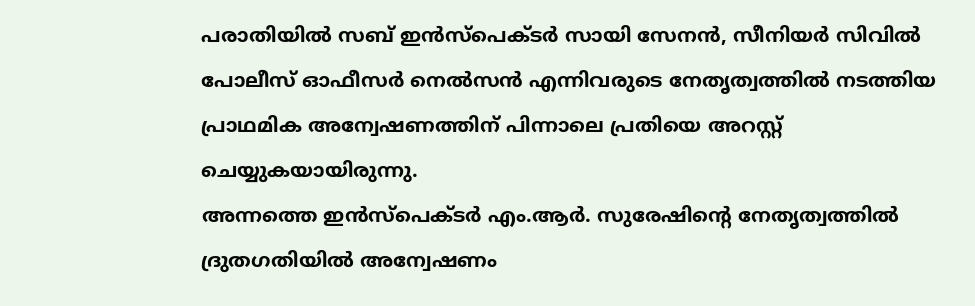പരാതിയിൽ സബ് ഇൻസ്പെക്ടർ സായി സേനൻ, സീനിയർ സിവിൽ പോലീസ് ഓഫീസർ നെൽസൻ എന്നിവരുടെ നേതൃത്വത്തിൽ നടത്തിയ പ്രാഥമിക അന്വേഷണത്തിന് പിന്നാലെ പ്രതിയെ അറസ്റ്റ് ചെയ്യുകയായിരുന്നു.
അന്നത്തെ ഇൻസ്പെക്ടർ എം.ആർ. സുരേഷിന്റെ നേതൃത്വത്തിൽ ദ്രുതഗതിയിൽ അന്വേഷണം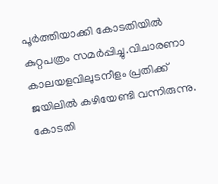പൂർത്തിയാക്കി കോടതിയിൽ കുറ്റപത്രം സമർപ്പിച്ചു.വിചാരണാ കാലയളവിലുടനീളം പ്രതിക്ക് ജയിലിൽ കഴിയേണ്ടി വന്നിരുന്നു. കോടതി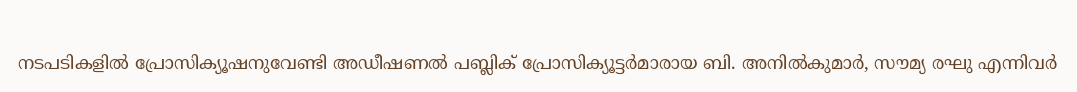നടപടികളിൽ പ്രോസിക്യൂഷനുവേണ്ടി അഡീഷണൽ പബ്ലിക് പ്രോസിക്യൂട്ടർമാരായ ബി. അനിൽകുമാർ, സൗമ്യ രഘു എന്നിവർ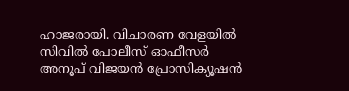ഹാജരായി. വിചാരണ വേളയിൽ സിവിൽ പോലീസ് ഓഫീസർ അനൂപ് വിജയൻ പ്രോസിക്യൂഷൻ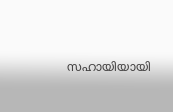സഹായിയായി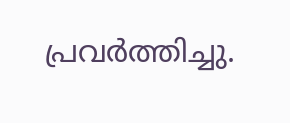പ്രവർത്തിച്ചു.